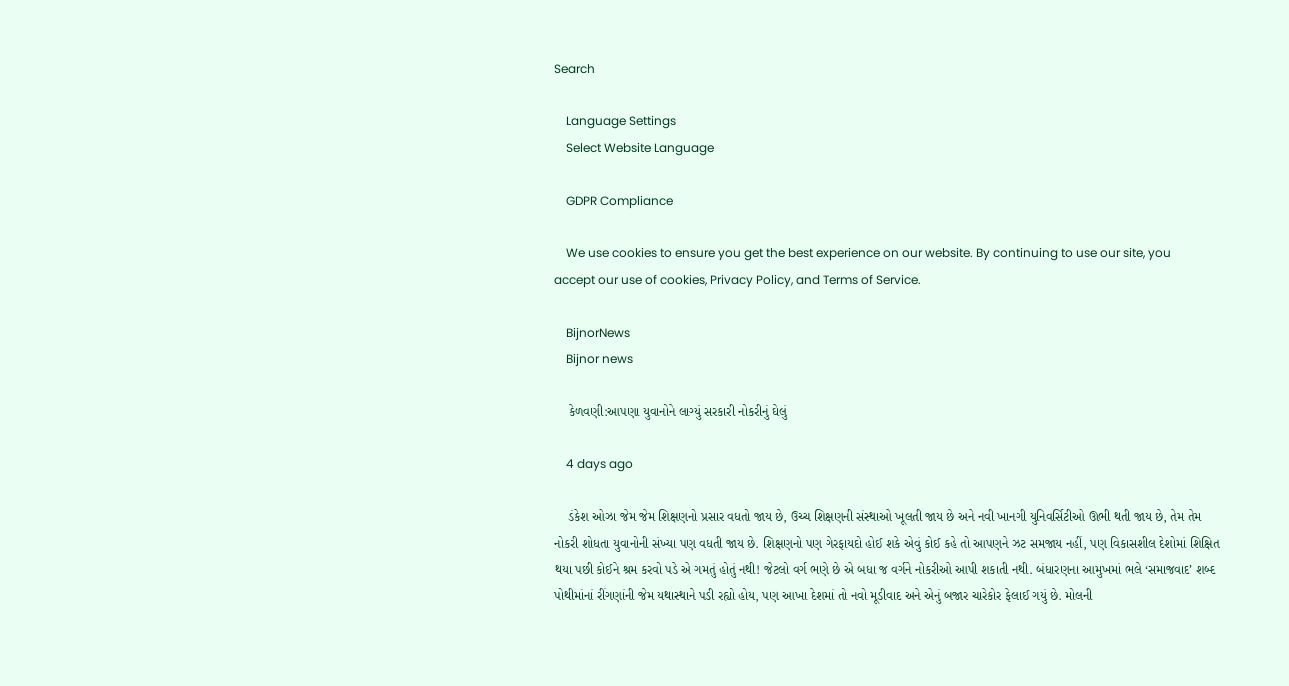Search

    Language Settings
    Select Website Language

    GDPR Compliance

    We use cookies to ensure you get the best experience on our website. By continuing to use our site, you accept our use of cookies, Privacy Policy, and Terms of Service.

    BijnorNews
    Bijnor news

    કેળવણી:આપણા યુવાનોને લાગ્યું સરકારી નોકરીનું ઘેલું

    4 days ago

    ડંકેશ ઓઝા જેમ જેમ શિક્ષણનો પ્રસાર વધતો જાય છે, ઉચ્ચ શિક્ષણની સંસ્થાઓ ખૂલતી જાય છે અને નવી ખાનગી યુનિવર્સિટીઓ ઊભી થતી જાય છે, તેમ તેમ નોકરી શોધતા યુવાનોની સંખ્યા પણ વધતી જાય છે. શિક્ષણનો પણ ગેરફાયદો હોઈ શકે એવું કોઈ કહે તો આપણને ઝટ સમજાય નહીં, પણ વિકાસશીલ દેશોમાં શિક્ષિત થયા પછી કોઈને શ્રમ કરવો પડે એ ગમતું હોતું નથી! જેટલો વર્ગ ભણે છે એ બધા જ વર્ગને નોકરીઓ આપી શકાતી નથી. બંધારણના આમુખમાં ભલે ‘સમાજવાદ’ શબ્દ પોથીમાંનાં રીંગણાંની જેમ યથાસ્થાને પડી રહ્યો હોય, પણ આખા દેશમાં તો નવો મૂડીવાદ અને એનું બજાર ચારેકોર ફેલાઈ ગયું છે. મોલની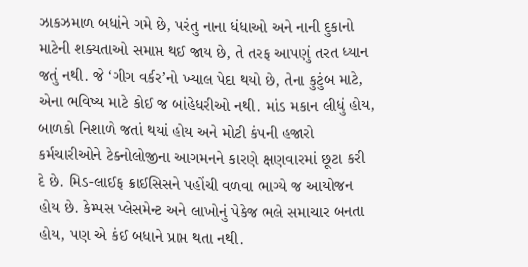ઝાકઝમાળ બધાંને ગમે છે, પરંતુ નાના ધંધાઓ અને નાની દુકાનો માટેની શક્યતાઓ સમાપ્ત થઈ જાય છે, તે તરફ આપણું તરત ધ્યાન જતું નથી. જે ‘ગીગ વર્કર’નો ખ્યાલ પેદા થયો છે, તેના કુટુંબ માટે, એના ભવિષ્ય માટે કોઈ જ બાંહેધરીઓ નથી. માંડ મકાન લીધું હોય, બાળકો નિશાળે જતાં થયાં હોય અને મોટી કંપની હજારો કર્મચારીઓને ટેક્નોલોજીના આગમનને કારણે ક્ષણવારમાં છૂટા કરી દે છે. મિડ-લાઈફ ક્રાઈસિસને પહોંચી વળવા ભાગ્યે જ આયોજન હોય છે. કેમ્પસ પ્લેસમેન્ટ અને લાખોનું પેકેજ ભલે સમાચાર બનતા હોય, પણ એ કંઈ બધાને પ્રાપ્ત થતા નથી.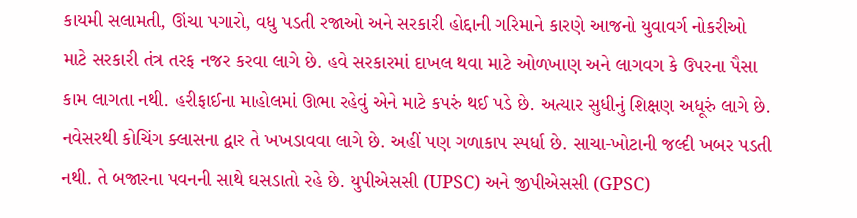કાયમી સલામતી, ઊંચા પગારો, વધુ પડતી રજાઓ અને સરકારી હોદ્દાની ગરિમાને કારણે આજનો યુવાવર્ગ નોકરીઓ માટે સરકારી તંત્ર તરફ નજર કરવા લાગે છે. હવે સરકારમાં દાખલ થવા માટે ઓળખાણ અને લાગવગ કે ઉપરના પૈસા કામ લાગતા નથી. હરીફાઈના માહોલમાં ઊભા રહેવું એને માટે કપરું થઈ પડે છે. અત્યાર સુધીનું શિક્ષણ અધૂરું લાગે છે. નવેસરથી કોચિંગ ક્લાસના દ્વાર તે ખખડાવવા લાગે છે. અહીં પણ ગળાકાપ સ્પર્ધા છે. સાચા-ખોટાની જલ્દી ખબર પડતી નથી. તે બજારના પવનની સાથે ઘસડાતો રહે છે. યુપીએસસી (UPSC) અને જીપીએસસી (GPSC)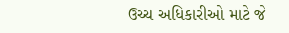ઉચ્ચ અધિકારીઓ માટે જે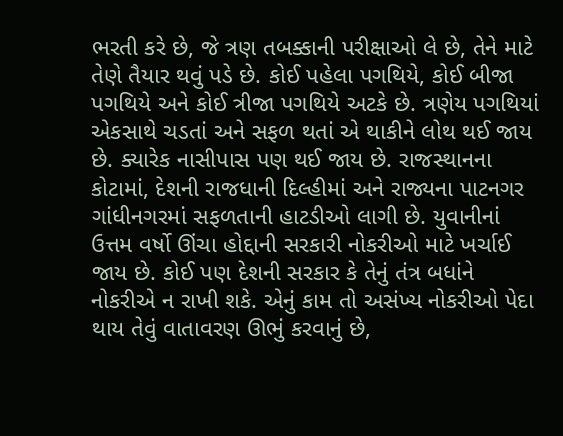ભરતી કરે છે, જે ત્રણ તબક્કાની પરીક્ષાઓ લે છે, તેને માટે તેણે તૈયાર થવું પડે છે. કોઈ પહેલા પગથિયે, કોઈ બીજા પગથિયે અને કોઈ ત્રીજા પગથિયે અટકે છે. ત્રણેય પગથિયાં એકસાથે ચડતાં અને સફળ થતાં એ થાકીને લોથ થઈ જાય છે. ક્યારેક નાસીપાસ પણ થઈ જાય છે. રાજસ્થાનના કોટામાં, દેશની રાજધાની દિલ્હીમાં અને રાજ્યના પાટનગર ગાંધીનગરમાં સફળતાની હાટડીઓ લાગી છે. યુવાનીનાં ઉત્તમ વર્ષો ઊંચા હોદ્દાની સરકારી નોકરીઓ માટે ખર્ચાઈ જાય છે. કોઈ પણ દેશની સરકાર કે તેનું તંત્ર બધાંને નોકરીએ ન રાખી શકે. એનું કામ તો અસંખ્ય નોકરીઓ પેદા થાય તેવું વાતાવરણ ઊભું કરવાનું છે,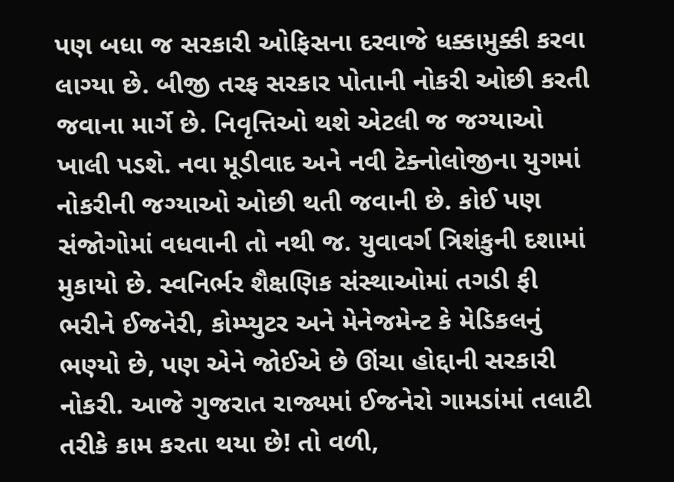પણ બધા જ સરકારી ઓફિસના દરવાજે ધક્કામુક્કી કરવા લાગ્યા છે. બીજી તરફ સરકાર પોતાની નોકરી ઓછી કરતી જવાના માર્ગે છે. નિવૃત્તિઓ થશે એટલી જ જગ્યાઓ ખાલી પડશે. નવા મૂડીવાદ અને નવી ટેક્નોલોજીના યુગમાં નોકરીની જગ્યાઓ ઓછી થતી જવાની છે. કોઈ પણ સંજોગોમાં વધવાની તો નથી જ. યુવાવર્ગ ત્રિશંકુની દશામાં મુકાયો છે. સ્વનિર્ભર શૈક્ષણિક સંસ્થાઓમાં તગડી ફી ભરીને ઈજનેરી, કોમ્પ્યુટર અને મેનેજમેન્ટ કે મેડિકલનું ભણ્યો છે, પણ એને જોઈએ છે ઊંચા હોદ્દાની સરકારી નોકરી. આજે ગુજરાત રાજ્યમાં ઈજનેરો ગામડાંમાં તલાટી તરીકે કામ કરતા થયા છે! તો વળી,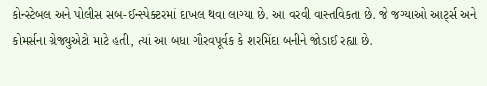કોન્સ્ટેબલ અને પોલીસ સબ-ઈન્સ્પેક્ટરમાં દાખલ થવા લાગ્યા છે. આ વરવી વાસ્તવિકતા છે. જે જગ્યાઓ આર્ટ્સ અને કોમર્સના ગ્રેજ્યુએટો માટે હતી, ત્યાં આ બધા ગૌરવપૂર્વક કે શરમિંદા બનીને જોડાઈ રહ્યા છે.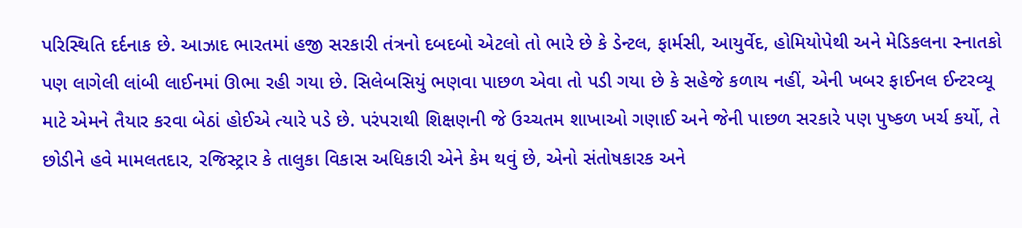પરિસ્થિતિ દર્દનાક છે. આઝાદ ભારતમાં હજી સરકારી તંત્રનો દબદબો એટલો તો ભારે છે કે ડેન્ટલ, ફાર્મસી, આયુર્વેદ, હોમિયોપેથી અને મેડિકલના સ્નાતકો પણ લાગેલી લાંબી લાઈનમાં ઊભા રહી ગયા છે. સિલેબસિયું ભણવા પાછળ એવા તો પડી ગયા છે કે સહેજે કળાય નહીં, એની ખબર ફાઈનલ ઈન્ટરવ્યૂ માટે એમને તૈયાર કરવા બેઠાં હોઈએ ત્યારે પડે છે. પરંપરાથી શિક્ષણની જે ઉચ્ચતમ શાખાઓ ગણાઈ અને જેની પાછળ સરકારે પણ પુષ્કળ ખર્ચ કર્યો, તે છોડીને હવે મામલતદાર, રજિસ્ટ્રાર કે તાલુકા વિકાસ અધિકારી એને કેમ થવું છે, એનો સંતોષકારક અને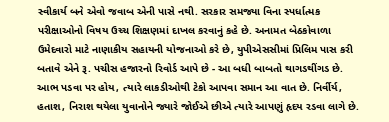સ્વીકાર્ય બને એવો જવાબ એની પાસે નથી. સરકાર સમજ્યા વિના સ્પર્ધાત્મક પરીક્ષાઓનો વિષય ઉચ્ચ શિક્ષણમાં દાખલ કરવાનું કહે છે. અનામત બેઠકોવાળા ઉમેદવારો માટે નાણાકીય સહાયની યોજનાઓ કરે છે, યુપીએસસીમાં પ્રિલિમ પાસ કરી બતાવે એને રૂ. પચીસ હજારનો રિવોર્ડ આપે છે - આ બધી બાબતો થાગડથીંગડ છે. આભ પડવા પર હોય, ત્યારે લાકડીઓથી ટેકો આપવા સમાન આ વાત છે. નિર્વીર્ય, હતાશ, નિરાશ થયેલા યુવાનોને જ્યારે જોઈએ છીએ ત્યારે આપણું હૃદય રડવા લાગે છે.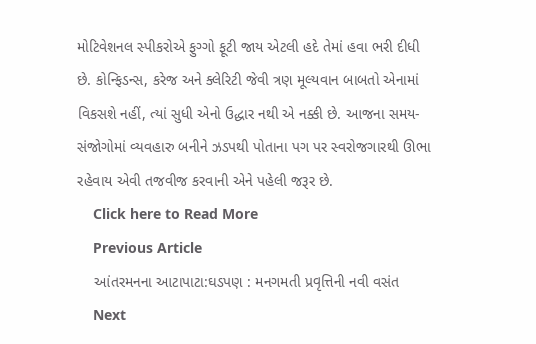મોટિવેશનલ સ્પીકરોએ ફુગ્ગો ફૂટી જાય એટલી હદે તેમાં હવા ભરી દીધી છે. કોન્ફિડન્સ, કરેજ અને ક્લેરિટી જેવી ત્રણ મૂલ્યવાન બાબતો એનામાં વિકસશે નહીં, ત્યાં સુધી એનો ઉદ્ધાર નથી એ નક્કી છે. આજના સમય-સંજોગોમાં વ્યવહારુ બનીને ઝડપથી પોતાના પગ પર સ્વરોજગારથી ઊભા રહેવાય એવી તજવીજ કરવાની એને પહેલી જરૂર છે.
    Click here to Read More
    Previous Article
    આંતરમનના આટાપાટા:ઘડપણ : મનગમતી પ્રવૃત્તિની નવી વસંત
    Next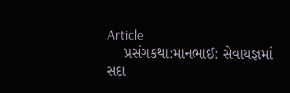Article
    પ્રસંગકથા:માનભાઈ: સેવાયજ્ઞમાં સદા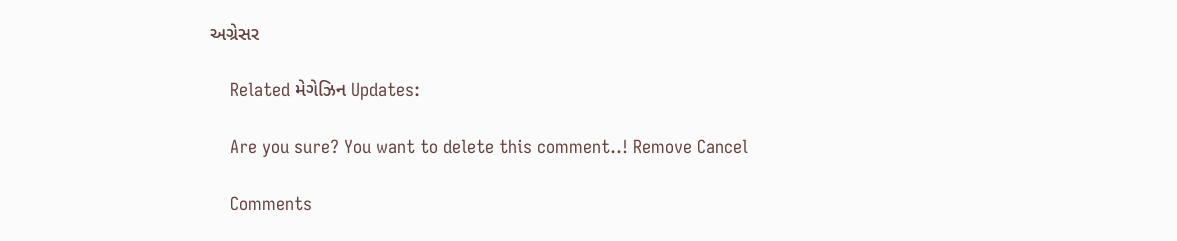અગ્રેસર

    Related મેગેઝિન Updates:

    Are you sure? You want to delete this comment..! Remove Cancel

    Comments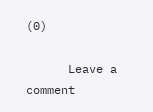(0)

      Leave a comment